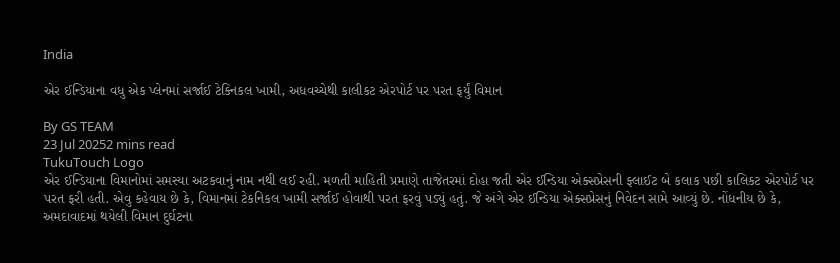India

એર ઈન્ડિયાના વધુ એક પ્લેનમાં સર્જાઈ ટેક્નિકલ ખામી, અધવચ્ચેથી કાલીકટ એરપોર્ટ પર પરત ફર્યું વિમાન

By GS TEAM
23 Jul 20252 mins read
TukuTouch Logo
એર ઈન્ડિયાના વિમાનોમાં સમસ્યા અટકવાનું નામ નથી લઈ રહી. મળતી માહિતી પ્રમાણે તાજેતરમાં દોહા જતી એર ઈન્ડિયા એક્સપ્રેસની ફ્લાઈટ બે કલાક પછી કાલિકટ એરપોર્ટ પર પરત ફરી હતી. એવુ કહેવાય છે કે, વિમાનમાં ટેકનિકલ ખામી સર્જાઈ હોવાથી પરત ફરવું પડ્યું હતું. જે અંગે એર ઈન્ડિયા એક્સપ્રેસનું નિવેદન સામે આવ્યું છે. નોંધનીય છે કે, અમદાવાદમાં થયેલી વિમાન દુર્ઘટના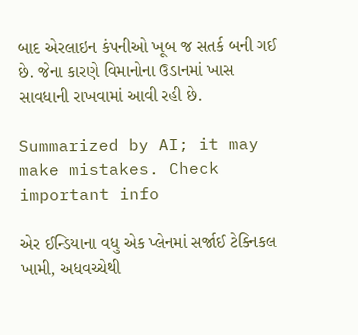બાદ એરલાઇન કંપનીઓ ખૂબ જ સતર્ક બની ગઈ છે. જેના કારણે વિમાનોના ઉડાનમાં ખાસ સાવધાની રાખવામાં આવી રહી છે.

Summarized by AI; it may make mistakes. Check important info

એર ઈન્ડિયાના વધુ એક પ્લેનમાં સર્જાઈ ટેક્નિકલ ખામી, અધવચ્ચેથી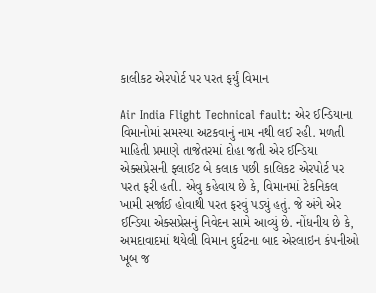કાલીકટ એરપોર્ટ પર પરત ફર્યું વિમાન

Air India Flight Technical fault: એર ઈન્ડિયાના વિમાનોમાં સમસ્યા અટકવાનું નામ નથી લઈ રહી. મળતી માહિતી પ્રમાણે તાજેતરમાં દોહા જતી એર ઈન્ડિયા એક્સપ્રેસની ફ્લાઈટ બે કલાક પછી કાલિકટ એરપોર્ટ પર પરત ફરી હતી. એવુ કહેવાય છે કે, વિમાનમાં ટેકનિકલ ખામી સર્જાઈ હોવાથી પરત ફરવું પડ્યું હતું. જે અંગે એર ઈન્ડિયા એક્સપ્રેસનું નિવેદન સામે આવ્યું છે. નોંધનીય છે કે, અમદાવાદમાં થયેલી વિમાન દુર્ઘટના બાદ એરલાઇન કંપનીઓ ખૂબ જ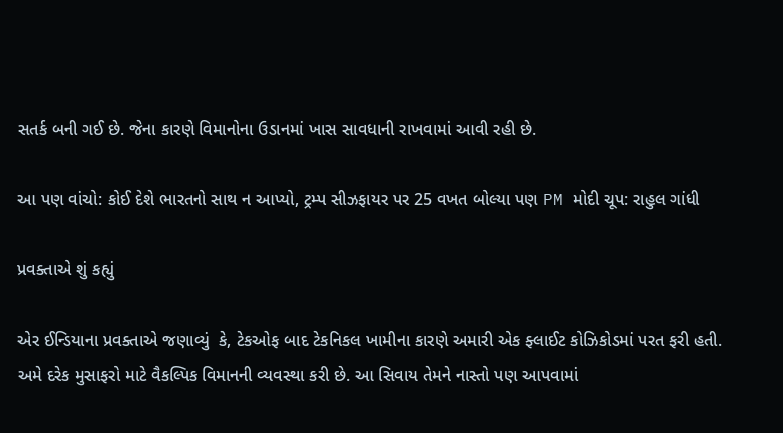સતર્ક બની ગઈ છે. જેના કારણે વિમાનોના ઉડાનમાં ખાસ સાવધાની રાખવામાં આવી રહી છે.

આ પણ વાંચો: કોઈ દેશે ભારતનો સાથ ન આપ્યો, ટ્રમ્પ સીઝફાયર પર 25 વખત બોલ્યા પણ PM મોદી ચૂપ: રાહુલ ગાંધી

પ્રવક્તાએ શું કહ્યું

એર ઈન્ડિયાના પ્રવક્તાએ જણાવ્યું  કે, ટેકઓફ બાદ ટેકનિકલ ખામીના કારણે અમારી એક ફ્લાઈટ કોઝિકોડમાં પરત ફરી હતી. અમે દરેક મુસાફરો માટે વૈકલ્પિક વિમાનની વ્યવસ્થા કરી છે. આ સિવાય તેમને નાસ્તો પણ આપવામાં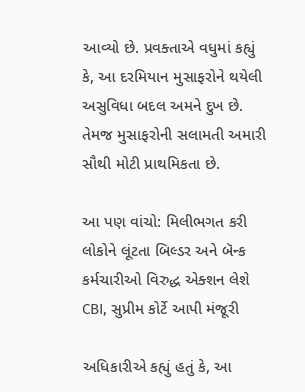આવ્યો છે. પ્રવક્તાએ વધુમાં કહ્યું કે, આ દરમિયાન મુસાફરોને થયેલી અસુવિધા બદલ અમને દુખ છે. તેમજ મુસાફરોની સલામતી અમારી સૌથી મોટી પ્રાથમિકતા છે.

આ પણ વાંચો: મિલીભગત કરી લોકોને લૂંટતા બિલ્ડર અને બૅન્ક કર્મચારીઓ વિરુદ્ધ એક્શન લેશે CBI, સુપ્રીમ કોર્ટે આપી મંજૂરી

અધિકારીએ કહ્યું હતું કે, આ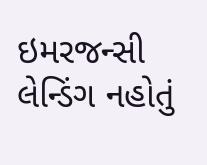ઇમરજન્સી લેન્ડિંગ નહોતું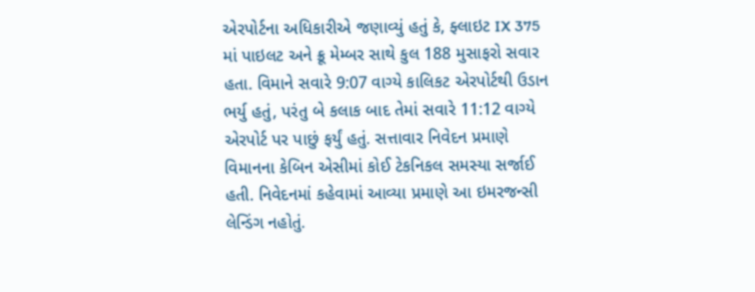એરપોર્ટના અધિકારીએ જણાવ્યું હતું કે, ફ્લાઇટ IX 375 માં પાઇલટ અને ક્રૂ મેમ્બર સાથે કુલ 188 મુસાફરો સવાર હતા. વિમાને સવારે 9:07 વાગ્યે કાલિકટ એરપોર્ટથી ઉડાન ભર્યુ હતું, પરંતુ બે કલાક બાદ તેમાં સવારે 11:12 વાગ્યે એરપોર્ટ પર પાછું ફર્યું હતું. સત્તાવાર નિવેદન પ્રમાણે વિમાનના કેબિન એસીમાં કોઈ ટેકનિકલ સમસ્યા સર્જાઈ હતી. નિવેદનમાં કહેવામાં આવ્યા પ્રમાણે આ ઇમરજન્સી લેન્ડિંગ નહોતું.